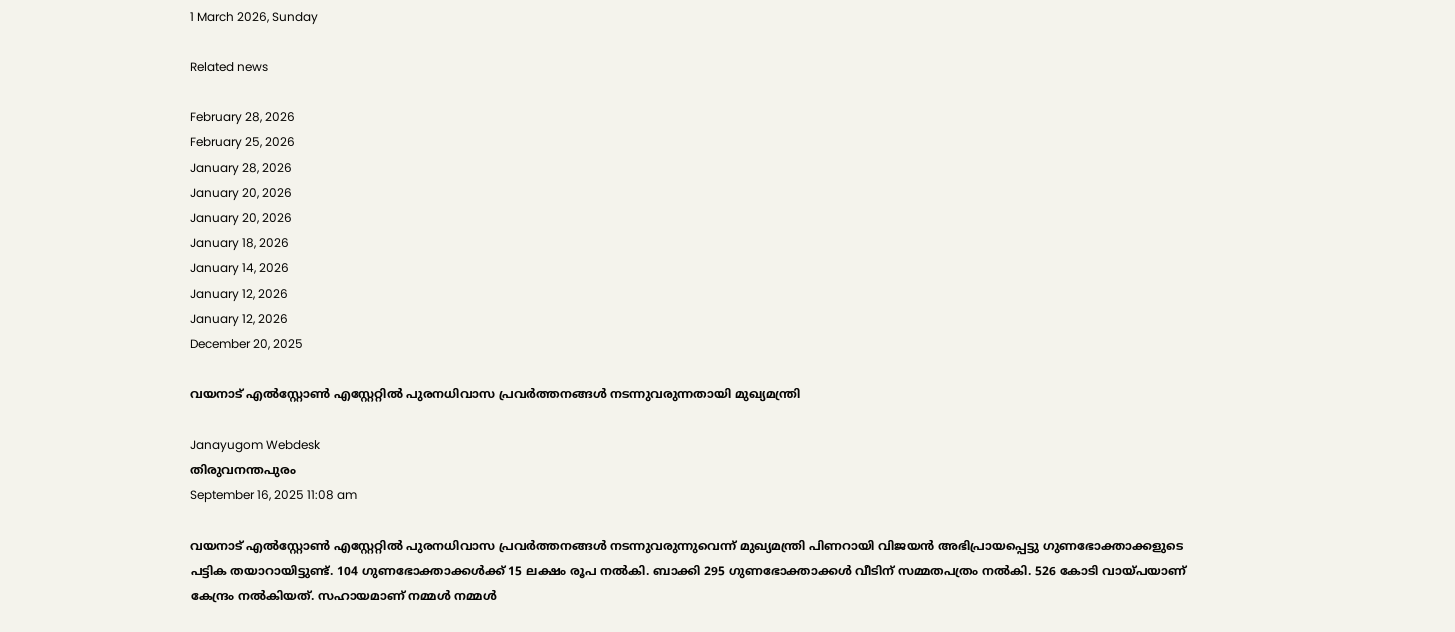1 March 2026, Sunday

Related news

February 28, 2026
February 25, 2026
January 28, 2026
January 20, 2026
January 20, 2026
January 18, 2026
January 14, 2026
January 12, 2026
January 12, 2026
December 20, 2025

വയനാട് എല്‍സ്റ്റോണ്‍ എസ്റ്റേറ്റില്‍ പുരനധിവാസ പ്രവര്‍ത്തനങ്ങള്‍ നടന്നുവരുന്നതായി മുഖ്യമന്ത്രി

Janayugom Webdesk
തിരുവനന്തപുരം
September 16, 2025 11:08 am

വയനാട് എല്‍സ്റ്റോണ്‍ എസ്റ്റേറ്റില്‍ പുരനധിവാസ പ്രവര്‍ത്തനങ്ങള്‍ നടന്നുവരുന്നുവെന്ന് മുഖ്യമന്ത്രി പിണറായി വിജയന്‍ അഭിപ്രായപ്പെട്ടു ഗുണഭോക്താക്കളുടെ പട്ടിക തയാറായിട്ടുണ്ട്. 104 ഗുണഭോക്താക്കൾക്ക് 15 ലക്ഷം രൂപ നൽകി. ബാക്കി 295 ഗുണഭോക്താക്കൾ വീടിന് സമ്മതപത്രം നൽകി. 526 കോടി വായ്പയാണ് കേന്ദ്രം നൽകിയത്. സഹായമാണ് നമ്മൾ നമ്മൾ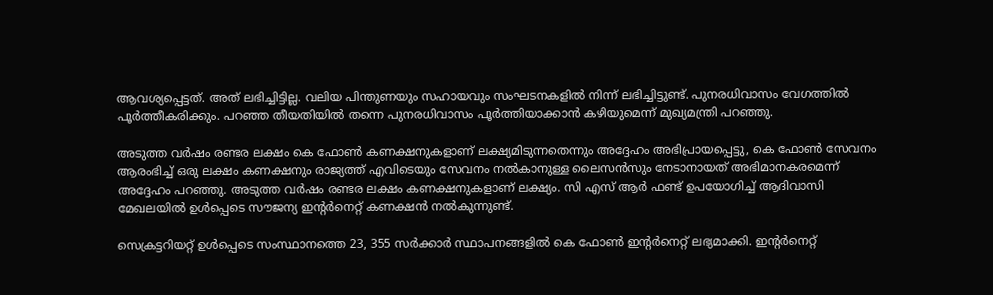ആവശ്യപ്പെട്ടത്. അത് ലഭിച്ചിട്ടില്ല. വലിയ പിന്തുണയും സഹായവും സംഘടനകളില്‍ നിന്ന് ലഭിച്ചിട്ടുണ്ട്. പുനരധിവാസം വേഗത്തിൽ പൂർത്തീകരിക്കും. പറഞ്ഞ തീയതിയിൽ തന്നെ പുനരധിവാസം പൂർത്തിയാക്കാൻ കഴിയുമെന്ന് മുഖ്യമന്ത്രി പറഞ്ഞു.

അടുത്ത വർഷം രണ്ടര ലക്ഷം കെ ഫോണ്‍ കണക്ഷനുകളാണ് ലക്ഷ്യമിടുന്നതെന്നും അദ്ദേഹം അഭിപ്രായപ്പെട്ടു, കെ ഫോൺ സേവനം ആരംഭിച്ച് ഒരു ലക്ഷം കണക്ഷനും രാജ്യത്ത് എവിടെയും സേവനം നൽകാനുള്ള ലൈസൻസും നേടാനായത് അഭിമാനകരമെന്ന് അദ്ദേഹം പറഞ്ഞു. അടുത്ത വർഷം രണ്ടര ലക്ഷം കണക്ഷനുകളാണ് ലക്ഷ്യം. സി എസ് ആർ ഫണ്ട് ഉപയോഗിച്ച് ആദിവാസി മേഖലയിൽ ഉൾപ്പെടെ സൗജന്യ ഇൻ്റർനെറ്റ് കണക്ഷൻ നൽകുന്നുണ്ട്.

സെക്രട്ടറിയറ്റ് ഉൾപ്പെടെ സംസ്ഥാനത്തെ 23, 355 സർക്കാർ സ്ഥാപനങ്ങളിൽ കെ ഫോൺ ഇൻ്റർനെറ്റ് ലഭ്യമാക്കി. ഇൻ്റർനെറ്റ്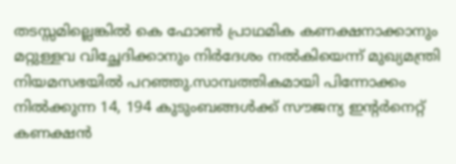തടസ്സമില്ലെങ്കിൽ കെ ഫോൺ പ്രാഥമിക കണക്ഷനാക്കാനും മറ്റുള്ളവ വിച്ഛേദിക്കാനും നിർദേശം നൽകിയെന്ന് മുഖ്യമന്ത്രി നിയമസഭയില്‍ പറഞ്ഞു.സാമ്പത്തികമായി പിന്നോക്കം നിൽക്കുന്ന 14, 194 കുടുംബങ്ങൾക്ക് സൗജന്യ ഇൻ്റർനെറ്റ് കണക്ഷൻ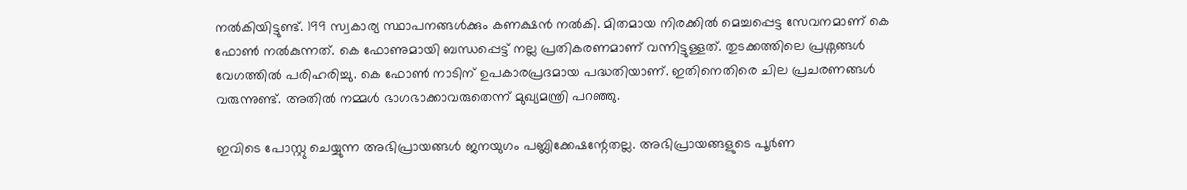നൽകിയിട്ടുണ്ട്. 199 സ്വകാര്യ സ്ഥാപനങ്ങൾക്കും കണക്ഷൻ നൽകി. മിതമായ നിരക്കിൽ മെച്ചപ്പെട്ട സേവനമാണ് കെ ഫോൺ നൽകുന്നത്. കെ ഫോണുമായി ബന്ധപ്പെട്ട് നല്ല പ്രതികരണമാണ് വന്നിട്ടുള്ളത്. തുടക്കത്തിലെ പ്രശ്നങ്ങൾ വേഗത്തിൽ പരിഹരിച്ചു. കെ ഫോൺ നാടിന് ഉപകാരപ്രദമായ പദ്ധതിയാണ്. ഇതിനെതിരെ ചില പ്രചരണങ്ങൾ വരുന്നുണ്ട്. അതിൽ നമ്മൾ ഭാഗഭാക്കാവരുതെന്ന് മുഖ്യമന്ത്രി പറഞ്ഞു.

ഇവിടെ പോസ്റ്റു ചെയ്യുന്ന അഭിപ്രായങ്ങള്‍ ജനയുഗം പബ്ലിക്കേഷന്റേതല്ല. അഭിപ്രായങ്ങളുടെ പൂര്‍ണ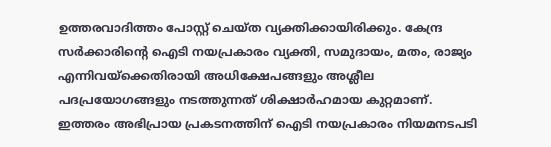ഉത്തരവാദിത്തം പോസ്റ്റ് ചെയ്ത വ്യക്തിക്കായിരിക്കും. കേന്ദ്ര സര്‍ക്കാരിന്റെ ഐടി നയപ്രകാരം വ്യക്തി, സമുദായം, മതം, രാജ്യം എന്നിവയ്‌ക്കെതിരായി അധിക്ഷേപങ്ങളും അശ്ലീല പദപ്രയോഗങ്ങളും നടത്തുന്നത് ശിക്ഷാര്‍ഹമായ കുറ്റമാണ്. ഇത്തരം അഭിപ്രായ പ്രകടനത്തിന് ഐടി നയപ്രകാരം നിയമനടപടി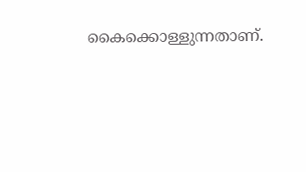കൈക്കൊള്ളുന്നതാണ്.